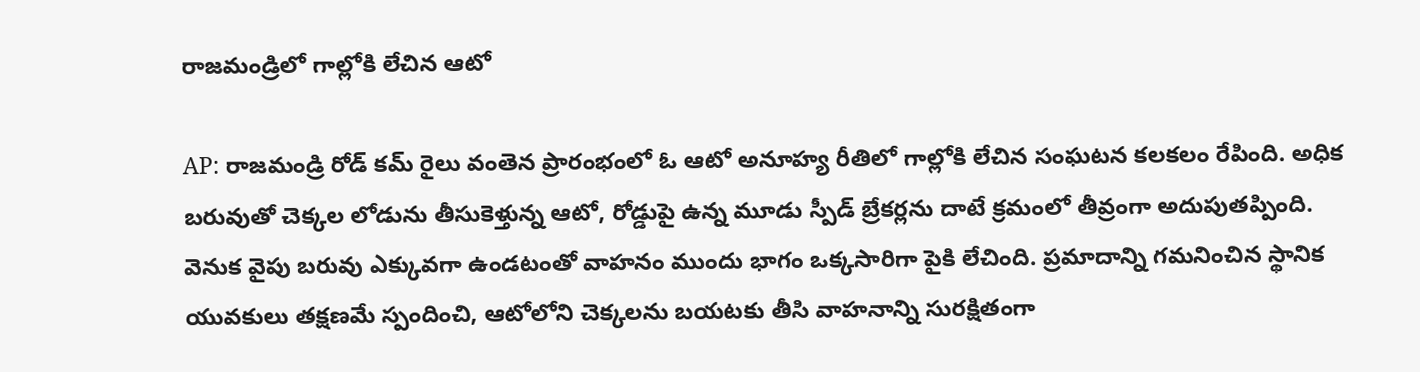రాజమండ్రిలో గాల్లోకి లేచిన ఆటో

AP: రాజమండ్రి రోడ్‌ కమ్‌ రైలు వంతెన ప్రారంభంలో ఓ ఆటో అనూహ్య రీతిలో గాల్లోకి లేచిన సంఘటన కలకలం రేపింది. అధిక బరువుతో చెక్కల లోడును తీసుకెళ్తున్న ఆటో, రోడ్డుపై ఉన్న మూడు స్పీడ్ బ్రేకర్లను దాటే క్రమంలో తీవ్రంగా అదుపుతప్పింది. వెనుక వైపు బరువు ఎక్కువగా ఉండటంతో వాహనం ముందు భాగం ఒక్కసారిగా పైకి లేచింది. ప్రమాదాన్ని గమనించిన స్థానిక యువకులు తక్షణమే స్పందించి, ఆటోలోని చెక్కలను బయటకు తీసి వాహనాన్ని సురక్షితంగా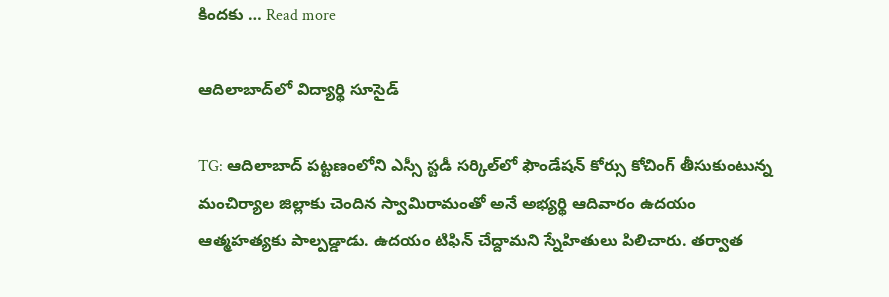కిందకు … Read more

ఆదిలాబాద్‌లో విద్యార్థి సూసైడ్

TG: ఆదిలాబాద్‌ పట్టణంలోని ఎస్సీ స్టడీ సర్కిల్‌లో ఫౌండేషన్ కోర్సు కోచింగ్ తీసుకుంటున్న మంచిర్యాల జిల్లాకు చెందిన స్వామిరామంతో అనే అభ్యర్థి ఆదివారం ఉదయం ఆత్మహత్యకు పాల్పడ్డాడు. ఉదయం టిఫిన్ చేద్దామని స్నేహితులు పిలిచారు. తర్వాత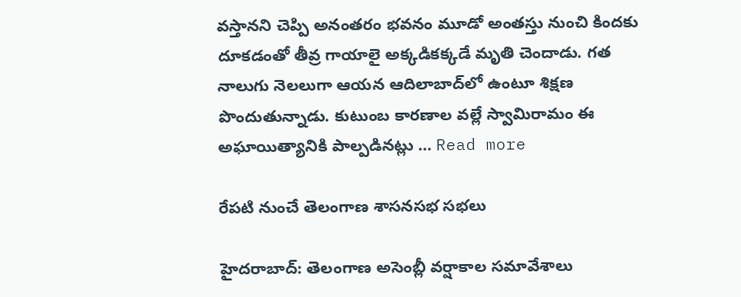వస్తానని చెప్పి అనంతరం భవనం మూడో అంతస్తు నుంచి కిందకు దూకడంతో తీవ్ర గాయాలై అక్కడికక్కడే మృతి చెందాడు. గత నాలుగు నెలలుగా ఆయన ఆదిలాబాద్‌లో ఉంటూ శిక్షణ పొందుతున్నాడు. కుటుంబ కారణాల వల్లే స్వామిరామం ఈ అఘాయిత్యానికి పాల్పడినట్లు … Read more

రేపటి నుంచే తెలంగాణ శాసనసభ సభలు

హైదరాబాద్‌: తెలంగాణ అసెంబ్లీ వర్షాకాల సమావేశాలు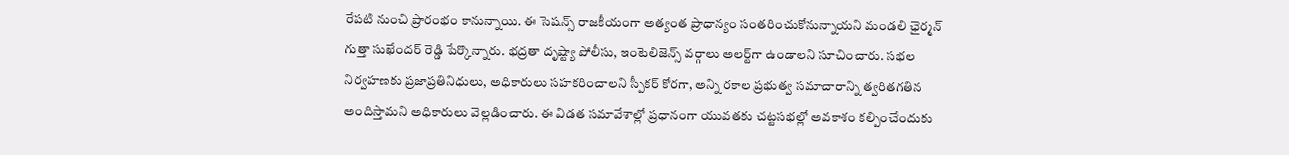రేపటి నుంచి ప్రారంభం కానున్నాయి. ఈ సెషన్స్ రాజకీయంగా అత్యంత ప్రాధాన్యం సంతరించుకోనున్నాయని మండలి ఛైర్మన్ గుత్తా సుఖేందర్ రెడ్డి పేర్కొన్నారు. భద్రతా దృష్ట్యా పోలీసు, ఇంటెలిజెన్స్ వర్గాలు అలర్ట్‌గా ఉండాలని సూచించారు. సభల నిర్వహణకు ప్రజాప్రతినిధులు, అధికారులు సహకరించాలని స్పీకర్ కోరగా, అన్ని రకాల ప్రభుత్వ సమాచారాన్ని త్వరితగతిన అందిస్తామని అధికారులు వెల్లడించారు. ఈ విడత సమావేశాల్లో ప్రధానంగా యువతకు చట్టసభల్లో అవకాశం కల్పించేందుకు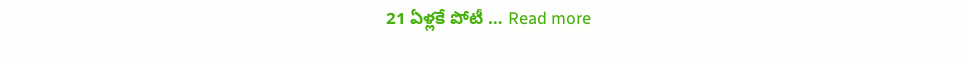21 ఏళ్లకే పోటీ … Read more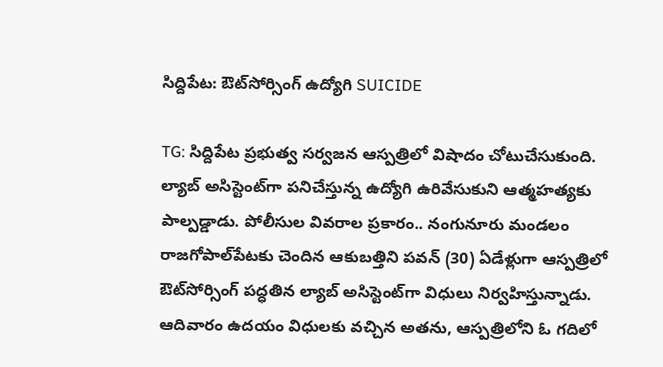సిద్దిపేట: ఔట్‌సోర్సింగ్ ఉద్యోగి SUICIDE

TG: సిద్దిపేట ప్రభుత్వ సర్వజన ఆస్పత్రిలో విషాదం చోటుచేసుకుంది. ల్యాబ్ అసిస్టెంట్‌గా పనిచేస్తున్న ఉద్యోగి ఉరివేసుకుని ఆత్మహత్యకు పాల్పడ్డాడు. పోలీసుల వివరాల ప్రకారం.. నంగునూరు మండలం రాజగోపాల్‌పేటకు చెందిన ఆకుబత్తిని పవన్ (30) ఏడేళ్లుగా ఆస్పత్రిలో ఔట్‌సోర్సింగ్ పద్ధతిన ల్యాబ్ అసిస్టెంట్‌గా విధులు నిర్వహిస్తున్నాడు. ఆదివారం ఉదయం విధులకు వచ్చిన అతను, ఆస్పత్రిలోని ఓ గదిలో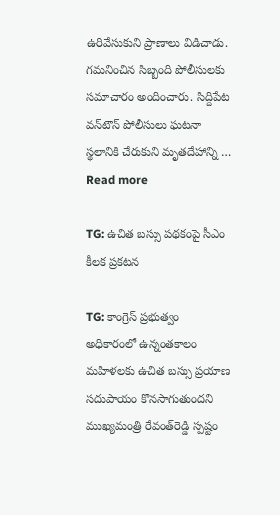ఉరివేసుకుని ప్రాణాలు విడిచాడు. గమనించిన సిబ్బంది పోలీసులకు సమాచారం అందించారు. సిద్దిపేట వన్‌టౌన్ పోలీసులు ఘటనా స్థలానికి చేరుకుని మృతదేహాన్ని … Read more

TG: ఉచిత బస్సు పథకంపై సీఎం కీలక ప్రకటన

TG: కాంగ్రెస్‌ ప్రభుత్వం అధికారంలో ఉన్నంతకాలం మహిళలకు ఉచిత బస్సు ప్రయాణ సదుపాయం కొనసాగుతుందని ముఖ్యమంత్రి రేవంత్‌రెడ్డి స్పష్టం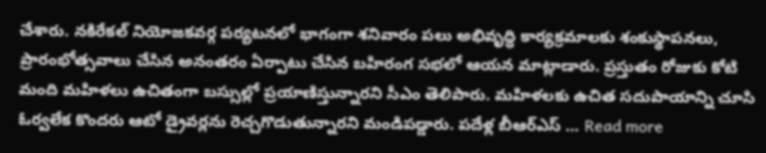చేశారు. నకిరేకల్‌ నియోజకవర్గ పర్యటనలో భాగంగా శనివారం పలు అభివృద్ధి కార్యక్రమాలకు శంకుస్థాపనలు, ప్రారంభోత్సవాలు చేసిన అనంతరం ఏర్పాటు చేసిన బహిరంగ సభలో ఆయన మాట్లాడారు. ప్రస్తుతం రోజుకు కోటి మంది మహిళలు ఉచితంగా బస్సుల్లో ప్రయాణిస్తున్నారని సీఎం తెలిపారు. మహిళలకు ఉచిత సదుపాయాన్ని చూసి ఓర్వలేక కొందరు ఆటో డ్రైవర్లను రెచ్చగొడుతున్నారని మండిపడ్డారు. పదేళ్ల బీఆర్‌ఎస్‌ … Read more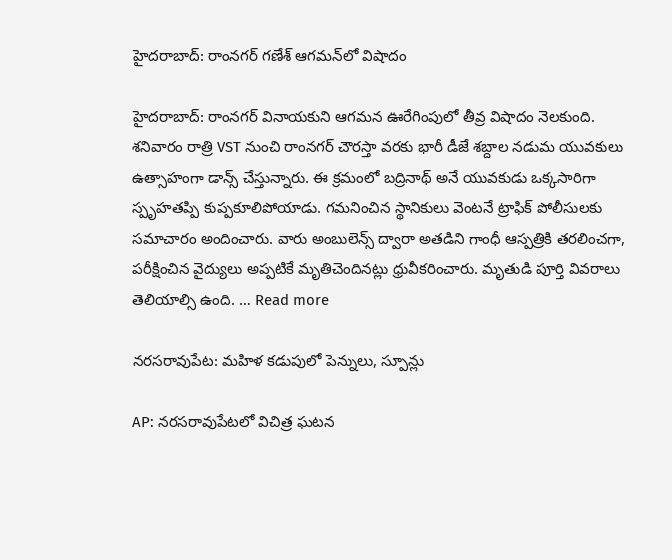హైదరాబాద్: రాంనగర్ గణేశ్ ఆగమన్‌లో విషాదం

హైదరాబాద్: రాంనగర్‌ వినాయకుని ఆగమన ఊరేగింపులో తీవ్ర విషాదం నెలకుంది. శనివారం రాత్రి VST నుంచి రాంనగర్‌ చౌరస్తా వరకు భారీ డీజే శబ్దాల నడుమ యువకులు ఉత్సాహంగా డాన్స్ చేస్తున్నారు. ఈ క్రమంలో బద్రినాథ్ అనే యువకుడు ఒక్కసారిగా స్పృహతప్పి కుప్పకూలిపోయాడు. గమనించిన స్థానికులు వెంటనే ట్రాఫిక్‌ పోలీసులకు సమాచారం అందించారు. వారు అంబులెన్స్‌ ద్వారా అతడిని గాంధీ ఆస్పత్రికి తరలించగా, పరీక్షించిన వైద్యులు అప్పటికే మృతిచెందినట్లు ధ్రువీకరించారు. మృతుడి పూర్తి వివరాలు తెలియాల్సి ఉంది. … Read more

నరసరావుపేట: మహిళ కడుపులో పెన్నులు, స్పూన్లు

AP: నరసరావుపేటలో విచిత్ర ఘటన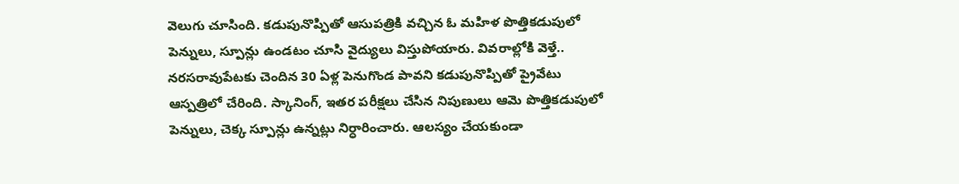వెలుగు చూసింది. కడుపునొప్పితో ఆసుపత్రికి వచ్చిన ఓ మహిళ పొత్తికడుపులో పెన్నులు, స్పూన్లు ఉండటం చూసి వైద్యులు విస్తుపోయారు. వివరాల్లోకి వెళ్తే.. నరసరావుపేటకు చెందిన 30 ఏళ్ల పెనుగొండ పావని కడుపునొప్పితో ప్రైవేటు ఆస్పత్రిలో చేరింది. స్కానింగ్, ఇతర పరీక్షలు చేసిన నిపుణులు ఆమె పొత్తికడుపులో పెన్నులు, చెక్క స్పూన్లు ఉన్నట్లు నిర్ధారించారు. ఆలస్యం చేయకుండా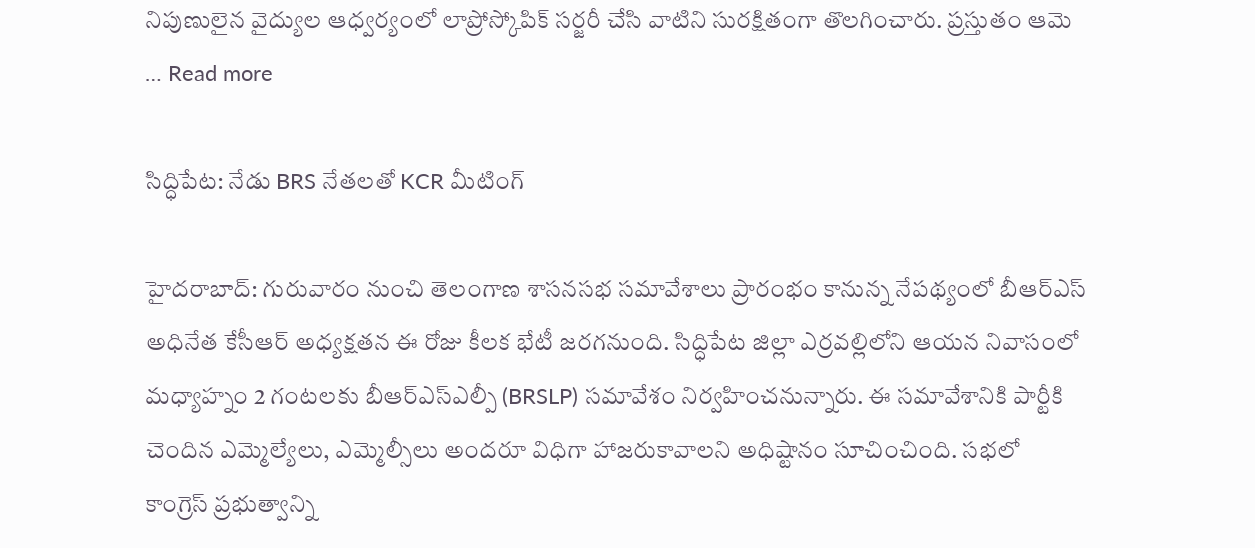నిపుణులైన వైద్యుల ఆధ్వర్యంలో లాప్రోస్కోపిక్ సర్జరీ చేసి వాటిని సురక్షితంగా తొలగించారు. ప్రస్తుతం ఆమె … Read more

సిద్ధిపేట: నేడు BRS నేతలతో KCR మీటింగ్

హైదరాబాద్: గురువారం నుంచి తెలంగాణ శాసనసభ సమావేశాలు ప్రారంభం కానున్న నేపథ్యంలో బీఆర్ఎస్ అధినేత కేసీఆర్ అధ్యక్షతన ఈ రోజు కీలక భేటీ జరగనుంది. సిద్ధిపేట జిల్లా ఎర్రవల్లిలోని ఆయన నివాసంలో మధ్యాహ్నం 2 గంటలకు బీఆర్‌ఎస్‌ఎల్పీ (BRSLP) సమావేశం నిర్వహించనున్నారు. ఈ సమావేశానికి పార్టీకి చెందిన ఎమ్మెల్యేలు, ఎమ్మెల్సీలు అందరూ విధిగా హాజరుకావాలని అధిష్టానం సూచించింది. సభలో కాంగ్రెస్ ప్రభుత్వాన్ని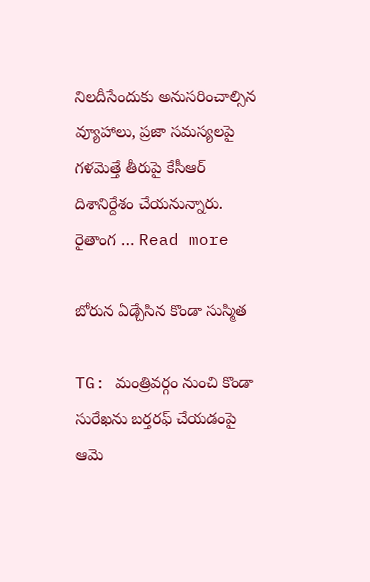నిలదీసేందుకు అనుసరించాల్సిన వ్యూహాలు, ప్రజా సమస్యలపై గళమెత్తే తీరుపై కేసీఆర్ దిశానిర్దేశం చేయనున్నారు. రైతాంగ … Read more

బోరున ఏడ్చేసిన కొండా సుస్మిత

TG: మంత్రివర్గం నుంచి కొండా సురేఖను బర్తరఫ్ చేయడంపై ఆమె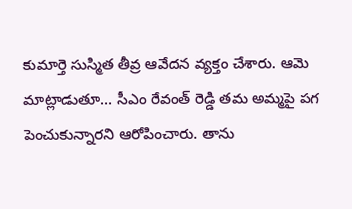కుమార్తె సుస్మిత తీవ్ర ఆవేదన వ్యక్తం చేశారు. ఆమె మాట్లాడుతూ… సీఎం రేవంత్ రెడ్డి తమ అమ్మపై పగ పెంచుకున్నారని ఆరోపించారు. తాను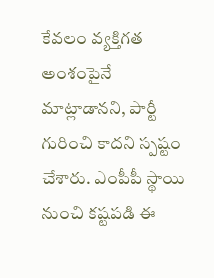కేవలం వ్యక్తిగత అంశంపైనే మాట్లాడానని, పార్టీ గురించి కాదని స్పష్టం చేశారు. ఎంపీపీ స్థాయి నుంచి కష్టపడి ఈ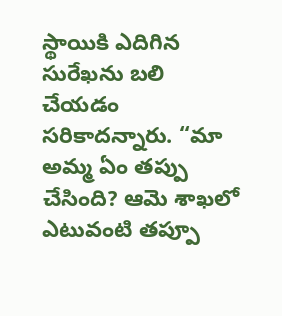స్థాయికి ఎదిగిన సురేఖను బలి చేయడం సరికాదన్నారు. “మా అమ్మ ఏం తప్పు చేసింది? ఆమె శాఖలో ఎటువంటి తప్పూ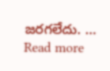జరగలేదు. … Read more